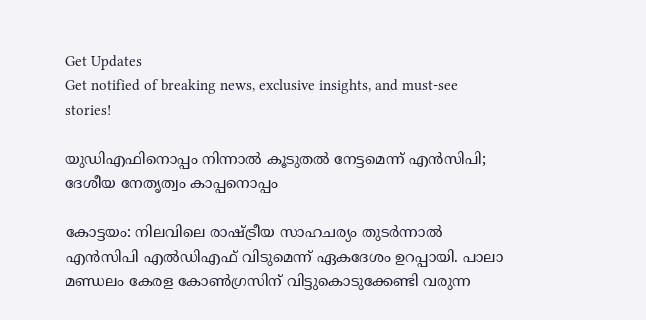Get Updates
Get notified of breaking news, exclusive insights, and must-see stories!

യുഡിഎഫിനൊപ്പം നിന്നാല്‍ കൂടുതല്‍ നേട്ടമെന്ന് എന്‍സിപി; ദേശീയ നേതൃത്വം കാപ്പനൊപ്പം

കോട്ടയം: നിലവിലെ രാഷ്ട്രീയ സാഹചര്യം തുടര്‍ന്നാല്‍ എന്‍സിപി എല്‍ഡിഎഫ് വിടുമെന്ന് ഏകദേശം ഉറപ്പായി. പാലാ മണ്ഡലം കേരള കോണ്‍ഗ്രസിന് വിട്ടുകൊടുക്കേണ്ടി വരുന്ന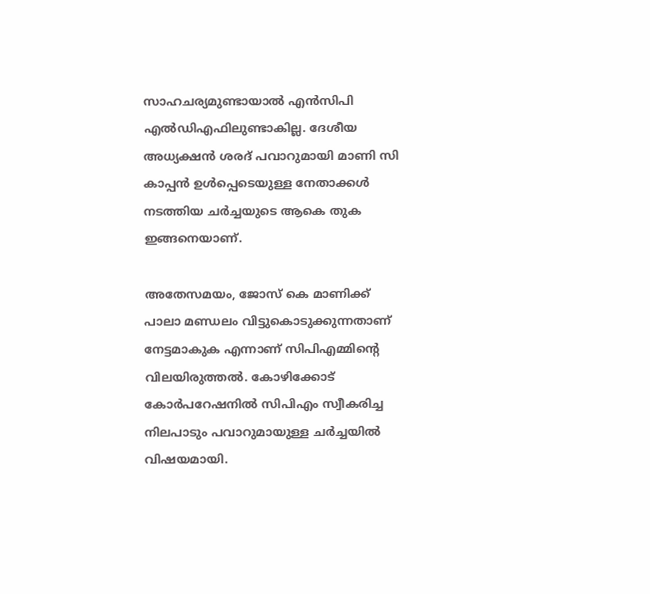സാഹചര്യമുണ്ടായാല്‍ എന്‍സിപി എല്‍ഡിഎഫിലുണ്ടാകില്ല. ദേശീയ അധ്യക്ഷന്‍ ശരദ് പവാറുമായി മാണി സി കാപ്പന്‍ ഉള്‍പ്പെടെയുള്ള നേതാക്കള്‍ നടത്തിയ ചര്‍ച്ചയുടെ ആകെ തുക ഇങ്ങനെയാണ്.

അതേസമയം, ജോസ് കെ മാണിക്ക് പാലാ മണ്ഡലം വിട്ടുകൊടുക്കുന്നതാണ് നേട്ടമാകുക എന്നാണ് സിപിഎമ്മിന്റെ വിലയിരുത്തല്‍. കോഴിക്കോട് കോര്‍പറേഷനില്‍ സിപിഎം സ്വീകരിച്ച നിലപാടും പവാറുമായുള്ള ചര്‍ച്ചയില്‍ വിഷയമായി.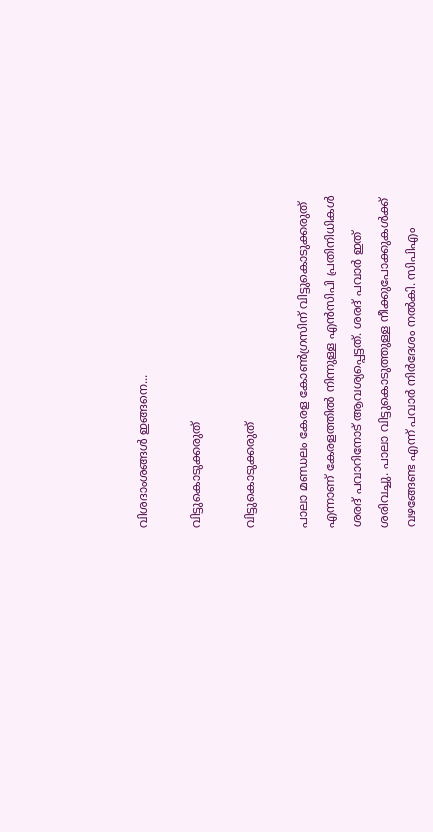വിശദാംശങ്ങള്‍ ഇങ്ങനെ...

വിട്ടുകൊടുക്കരുത്

വിട്ടുകൊടുക്കരുത്

പാലാ മണ്ഡലം കേരള കോണ്‍ഗ്രസിന് വിട്ടുകൊടുക്കരുത് എന്നാണ് കേരളത്തില്‍ നിന്നുള്ള എന്‍സിപി പ്രതിനിധികള്‍ ശരദ് പവാറിനോട് ആവശ്യപ്പെട്ടത്. ശരദ് പവാര്‍ ഇത് ശരിവച്ചു. പാലാ വിട്ടുകൊടുത്തുള്ള നീക്കുപോക്കുകള്‍ക്ക് വഴങ്ങേണ്ട എന്ന് പവാര്‍ നിര്‍ദേശം നല്‍കി. സിപിഎം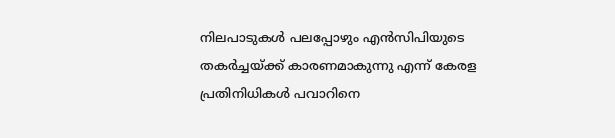നിലപാടുകള്‍ പലപ്പോഴും എന്‍സിപിയുടെ തകര്‍ച്ചയ്ക്ക് കാരണമാകുന്നു എന്ന് കേരള പ്രതിനിധികള്‍ പവാറിനെ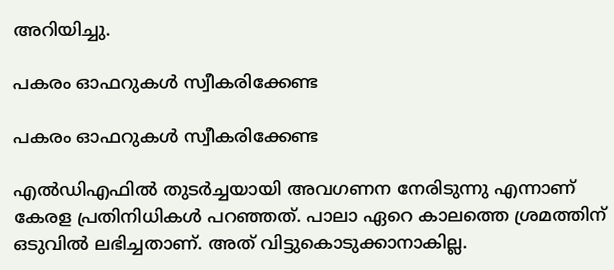അറിയിച്ചു.

പകരം ഓഫറുകള്‍ സ്വീകരിക്കേണ്ട

പകരം ഓഫറുകള്‍ സ്വീകരിക്കേണ്ട

എല്‍ഡിഎഫില്‍ തുടര്‍ച്ചയായി അവഗണന നേരിടുന്നു എന്നാണ് കേരള പ്രതിനിധികള്‍ പറഞ്ഞത്. പാലാ ഏറെ കാലത്തെ ശ്രമത്തിന് ഒടുവില്‍ ലഭിച്ചതാണ്. അത് വിട്ടുകൊടുക്കാനാകില്ല.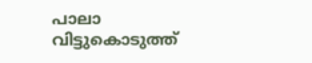പാലാ വിട്ടുകൊടുത്ത്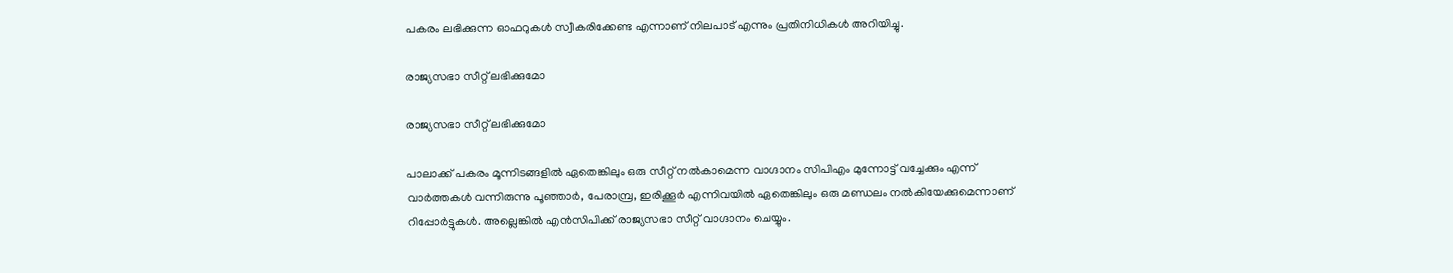പകരം ലഭിക്കുന്ന ഓഫറുകള്‍ സ്വീകരിക്കേണ്ട എന്നാണ് നിലപാട് എന്നും പ്രതിനിധികള്‍ അറിയിച്ചു.

രാജ്യസഭാ സീറ്റ് ലഭിക്കുമോ

രാജ്യസഭാ സീറ്റ് ലഭിക്കുമോ

പാലാക്ക് പകരം മൂന്നിടങ്ങളില്‍ ഏതെങ്കിലും ഒരു സീറ്റ് നല്‍കാമെന്ന വാഗ്ദാനം സിപിഎം മുന്നോട്ട് വച്ചേക്കും എന്ന് വാര്‍ത്തകള്‍ വന്നിരുന്നു പൂഞ്ഞാര്‍, പേരാമ്പ്ര, ഇരിക്കൂര്‍ എന്നിവയില്‍ ഏതെങ്കിലും ഒരു മണ്ഡലം നല്‍കിയേക്കുമെന്നാണ് റിപ്പോര്‍ട്ടുകള്‍. അല്ലെങ്കില്‍ എന്‍സിപിക്ക് രാജ്യസഭാ സീറ്റ് വാഗ്ദാനം ചെയ്യും.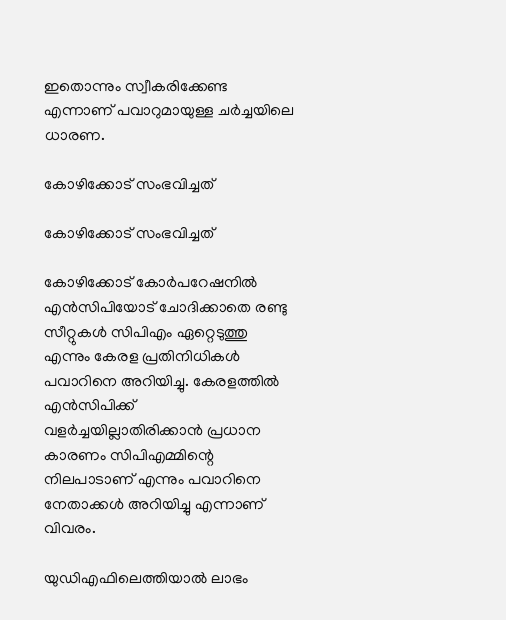ഇതൊന്നും സ്വീകരിക്കേണ്ട എന്നാണ് പവാറുമായുള്ള ചര്‍ച്ചയിലെ ധാരണ.

കോഴിക്കോട് സംഭവിച്ചത്

കോഴിക്കോട് സംഭവിച്ചത്

കോഴിക്കോട് കോര്‍പറേഷനില്‍ എന്‍സിപിയോട് ചോദിക്കാതെ രണ്ടു സീറ്റുകള്‍ സിപിഎം ഏറ്റെടുത്തു എന്നും കേരള പ്രതിനിധികള്‍ പവാറിനെ അറിയിച്ചു. കേരളത്തില്‍ എന്‍സിപിക്ക് വളര്‍ച്ചയില്ലാതിരിക്കാന്‍ പ്രധാന കാരണം സിപിഎമ്മിന്റെ നിലപാടാണ് എന്നും പവാറിനെ നേതാക്കള്‍ അറിയിച്ചു എന്നാണ് വിവരം.

യുഡിഎഫിലെത്തിയാല്‍ ലാഭം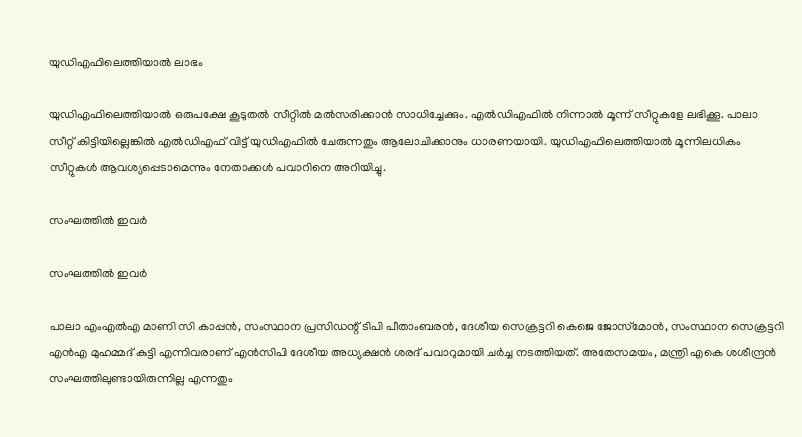യുഡിഎഫിലെത്തിയാല്‍ ലാഭം

യുഡിഎഫിലെത്തിയാല്‍ ഒരുപക്ഷേ കൂടുതല്‍ സീറ്റില്‍ മല്‍സരിക്കാന്‍ സാധിച്ചേക്കും. എല്‍ഡിഎഫില്‍ നിന്നാല്‍ മൂന്ന് സീറ്റുകളേ ലഭിക്കൂ. പാലാ സീറ്റ് കിട്ടിയില്ലെങ്കില്‍ എല്‍ഡിഎഫ് വിട്ട് യുഡിഎഫില്‍ ചേരുന്നതും ആലോചിക്കാനും ധാരണയായി. യുഡിഎഫിലെത്തിയാല്‍ മൂന്നിലധികം സീറ്റുകള്‍ ആവശ്യപ്പെടാമെന്നും നേതാക്കള്‍ പവാറിനെ അറിയിച്ചു.

സംഘത്തില്‍ ഇവര്‍

സംഘത്തില്‍ ഇവര്‍

പാലാ എംഎല്‍എ മാണി സി കാപ്പന്‍, സംസ്ഥാന പ്രസിഡന്റ് ടിപി പീതാംബരന്‍, ദേശീയ സെക്രട്ടറി കെജെ ജോസ്‌മോന്‍, സംസ്ഥാന സെക്രട്ടറി എന്‍എ മുഹമ്മദ് കുട്ടി എന്നിവരാണ് എന്‍സിപി ദേശീയ അധ്യക്ഷന്‍ ശരദ് പവാറുമായി ചര്‍ച്ച നടത്തിയത്. അതേസമയം, മന്ത്രി എകെ ശശീന്ദ്രന്‍ സംഘത്തിലുണ്ടായിരുന്നില്ല എന്നതും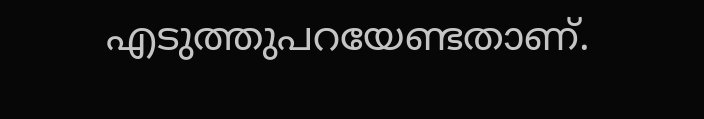എടുത്തുപറയേണ്ടതാണ്.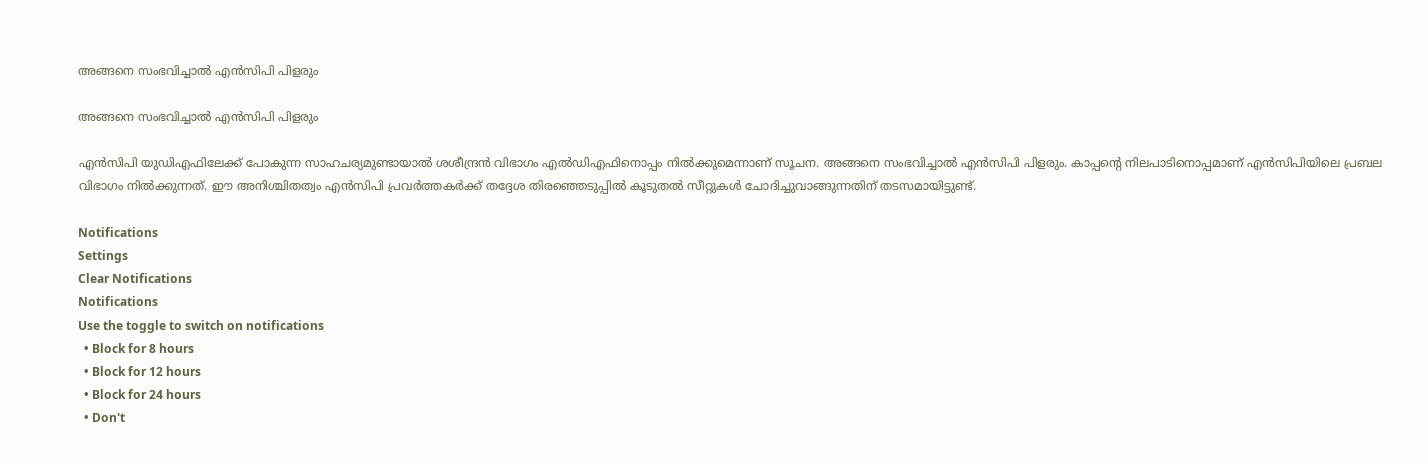അങ്ങനെ സംഭവിച്ചാല്‍ എന്‍സിപി പിളരും

അങ്ങനെ സംഭവിച്ചാല്‍ എന്‍സിപി പിളരും

എന്‍സിപി യുഡിഎഫിലേക്ക് പോകുന്ന സാഹചര്യമുണ്ടായാല്‍ ശശീന്ദ്രന്‍ വിഭാഗം എല്‍ഡിഎഫിനൊപ്പം നില്‍ക്കുമെന്നാണ് സൂചന. അങ്ങനെ സംഭവിച്ചാല്‍ എന്‍സിപി പിളരും. കാപ്പന്റെ നിലപാടിനൊപ്പമാണ് എന്‍സിപിയിലെ പ്രബല വിഭാഗം നില്‍ക്കുന്നത്. ഈ അനിശ്ചിതത്വം എന്‍സിപി പ്രവര്‍ത്തകര്‍ക്ക് തദ്ദേശ തിരഞ്ഞെടുപ്പില്‍ കൂടുതല്‍ സീറ്റുകള്‍ ചോദിച്ചുവാങ്ങുന്നതിന് തടസമായിട്ടുണ്ട്.

Notifications
Settings
Clear Notifications
Notifications
Use the toggle to switch on notifications
  • Block for 8 hours
  • Block for 12 hours
  • Block for 24 hours
  • Don't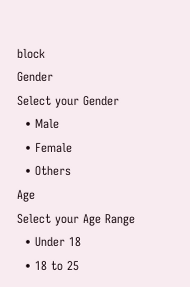block
Gender
Select your Gender
  • Male
  • Female
  • Others
Age
Select your Age Range
  • Under 18
  • 18 to 25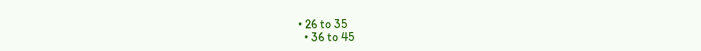• 26 to 35
  • 36 to 45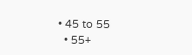• 45 to 55
  • 55+